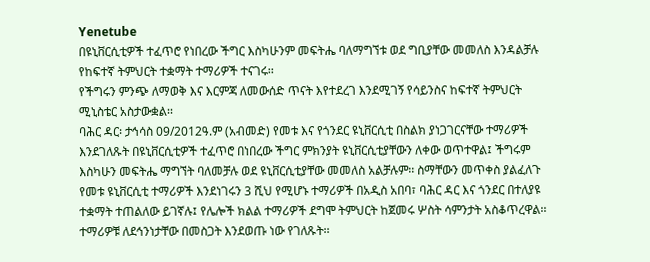Yenetube
በዩኒቨርሲቲዎች ተፈጥሮ የነበረው ችግር እስካሁንም መፍትሔ ባለማግኘቱ ወደ ግቢያቸው መመለስ እንዳልቻሉ የከፍተኛ ትምህርት ተቋማት ተማሪዎች ተናገሩ፡፡
የችግሩን ምንጭ ለማወቅ እና እርምጃ ለመውሰድ ጥናት እየተደረገ እንደሚገኝ የሳይንስና ከፍተኛ ትምህርት ሚኒስቴር አስታውቋል፡፡
ባሕር ዳር፡ ታኅሳስ 09/2012ዓ.ም (አብመድ) የመቱ እና የጎንደር ዩኒቨርሲቲ በስልክ ያነጋገርናቸው ተማሪዎች እንደገለጹት በዩኒቨርሲቲዎች ተፈጥሮ በነበረው ችግር ምክንያት ዩኒቨርሲቲያቸውን ለቀው ወጥተዋል፤ ችግሩም እስካሁን መፍትሔ ማግኘት ባለመቻሉ ወደ ዩኒቨርሲቲያቸው መመለስ አልቻሉም፡፡ ስማቸውን መጥቀስ ያልፈለጉ የመቱ ዩኒቨርሲቲ ተማሪዎች እንደነገሩን 3 ሺህ የሚሆኑ ተማሪዎች በአዲስ አበባ፣ ባሕር ዳር እና ጎንደር በተለያዩ ተቋማት ተጠልለው ይገኛሉ፤ የሌሎች ክልል ተማሪዎች ደግሞ ትምህርት ከጀመሩ ሦስት ሳምንታት አስቆጥረዋል፡፡ ተማሪዎቹ ለደኅንነታቸው በመስጋት እንደወጡ ነው የገለጹት፡፡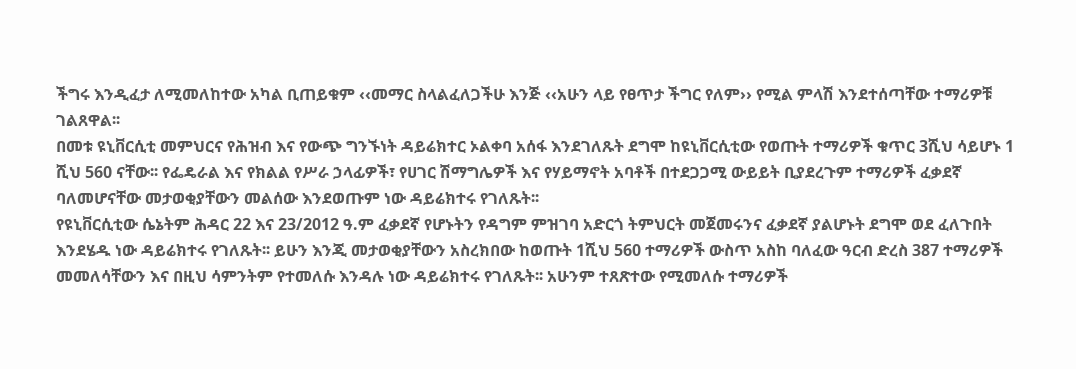ችግሩ እንዲፈታ ለሚመለከተው አካል ቢጠይቁም ‹‹መማር ስላልፈለጋችሁ እንጅ ‹‹አሁን ላይ የፀጥታ ችግር የለም›› የሚል ምላሽ እንደተሰጣቸው ተማሪዎቹ ገልጸዋል፡፡
በመቱ ዩኒቨርሲቲ መምህርና የሕዝብ እና የውጭ ግንኙነት ዳይሬክተር ኦልቀባ አሰፋ እንደገለጹት ደግሞ ከዩኒቨርሲቲው የወጡት ተማሪዎች ቁጥር 3ሺህ ሳይሆኑ 1 ሺህ 560 ናቸው፡፡ የፌዴራል እና የክልል የሥራ ኃላፊዎች፣ የሀገር ሽማግሌዎች እና የሃይማኖት አባቶች በተደጋጋሚ ውይይት ቢያደረጉም ተማሪዎች ፈቃደኛ ባለመሆናቸው መታወቂያቸውን መልሰው እንደወጡም ነው ዳይሬክተሩ የገለጹት፡፡
የዩኒቨርሲቲው ሴኔትም ሕዳር 22 እና 23/2012 ዓ.ም ፈቃደኛ የሆኑትን የዳግም ምዝገባ አድርጎ ትምህርት መጀመሩንና ፈቃደኛ ያልሆኑት ደግሞ ወደ ፈለጉበት እንደሄዱ ነው ዳይሬክተሩ የገለጹት፡፡ ይሁን እንጂ መታወቂያቸውን አስረክበው ከወጡት 1ሺህ 560 ተማሪዎች ውስጥ አስከ ባለፈው ዓርብ ድረስ 387 ተማሪዎች መመለሳቸውን እና በዚህ ሳምንትም የተመለሱ እንዳሉ ነው ዳይሬክተሩ የገለጹት፡፡ አሁንም ተጸጽተው የሚመለሱ ተማሪዎች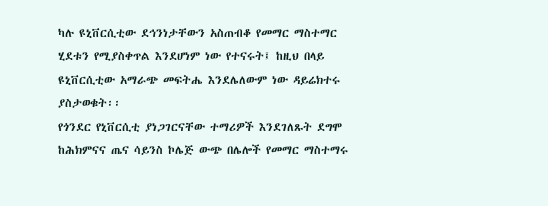ካሉ ዩኒቨርሲቲው ደኅንነታቸውን አስጠብቆ የመማር ማስተማር ሂደቱን የሚያስቀጥል እንደሆነም ነው የተናሩት፤ ከዚህ በላይ ዩኒቨርሲቲው አማራጭ መፍትሔ እንደሌለውም ነው ዳይሬክተሩ ያስታወቁት፡፡
የጎንደር የኒቨርሲቲ ያነጋገርናቸው ተማሪዎች እንደገለጹት ደግሞ ከሕክምናና ጤና ሳይንስ ኮሌጅ ውጭ በሌሎች የመማር ማስተማሩ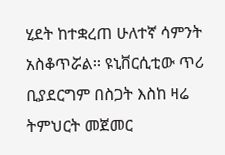ሂደት ከተቋረጠ ሁለተኛ ሳምንት አስቆጥሯል፡፡ ዩኒቨርሲቲው ጥሪ ቢያደርግም በስጋት እስከ ዛሬ ትምህርት መጀመር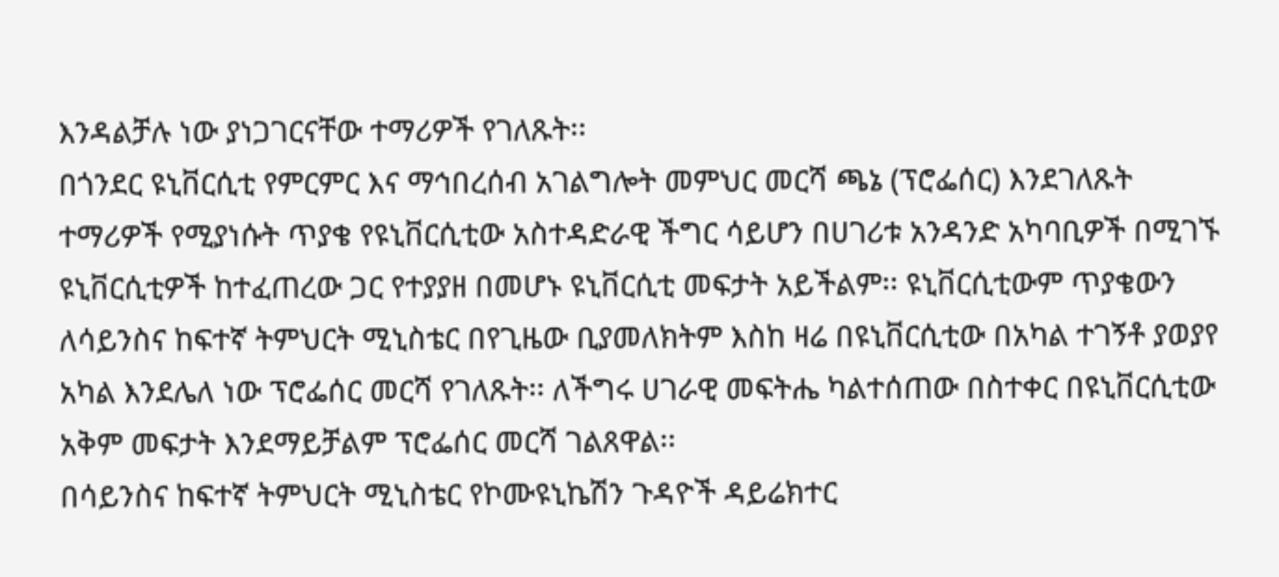እንዳልቻሉ ነው ያነጋገርናቸው ተማሪዎች የገለጹት፡፡
በጎንደር ዩኒቨርሲቲ የምርምር እና ማኅበረሰብ አገልግሎት መምህር መርሻ ጫኔ (ፕሮፌሰር) እንደገለጹት ተማሪዎች የሚያነሱት ጥያቄ የዩኒቨርሲቲው አስተዳድራዊ ችግር ሳይሆን በሀገሪቱ አንዳንድ አካባቢዎች በሚገኙ ዩኒቨርሲቲዎች ከተፈጠረው ጋር የተያያዘ በመሆኑ ዩኒቨርሲቲ መፍታት አይችልም፡፡ ዩኒቨርሲቲውም ጥያቄውን ለሳይንስና ከፍተኛ ትምህርት ሚኒስቴር በየጊዜው ቢያመለክትም እስከ ዛሬ በዩኒቨርሲቲው በአካል ተገኝቶ ያወያየ አካል እንደሌለ ነው ፕሮፌሰር መርሻ የገለጹት፡፡ ለችግሩ ሀገራዊ መፍትሔ ካልተሰጠው በስተቀር በዩኒቨርሲቲው አቅም መፍታት እንደማይቻልም ፕሮፌሰር መርሻ ገልጸዋል፡፡
በሳይንስና ከፍተኛ ትምህርት ሚኒስቴር የኮሙዩኒኬሽን ጉዳዮች ዳይሬክተር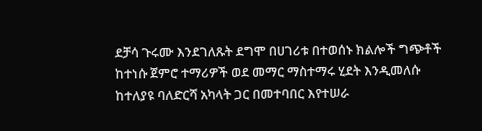ደቻሳ ጉሩሙ እንደገለጹት ደግሞ በሀገሪቱ በተወሰኑ ክልሎች ግጭቶች ከተነሱ ጀምሮ ተማሪዎች ወደ መማር ማስተማሩ ሂደት እንዲመለሱ ከተለያዩ ባለድርሻ አካላት ጋር በመተባበር እየተሠራ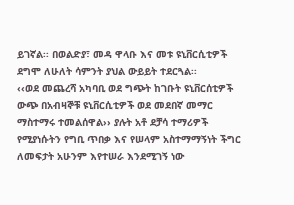ይገኛል፡፡ በወልድያ፣ መዳ ዋላቡ እና መቱ ዩኒቨርሲቲዎች ደግሞ ለሁለት ሳምንት ያህል ውይይት ተደርጓል፡፡
‹‹ወደ መጨረሻ አካባቢ ወደ ግጭት ከገቡት ዩኒቨርሰቲዎች ውጭ በአብዛኞቹ ዩኒቨርሲቲዎች ወደ መደበኛ መማር ማስተማሩ ተመልሰዋል›› ያሉት አቶ ደቻሳ ተማሪዎች የሚያነሱትን የግቢ ጥበቃ እና የሠላም አስተማማኝነት ችግር ለመፍታት አሁንም እየተሠራ እንደሚገኝ ነው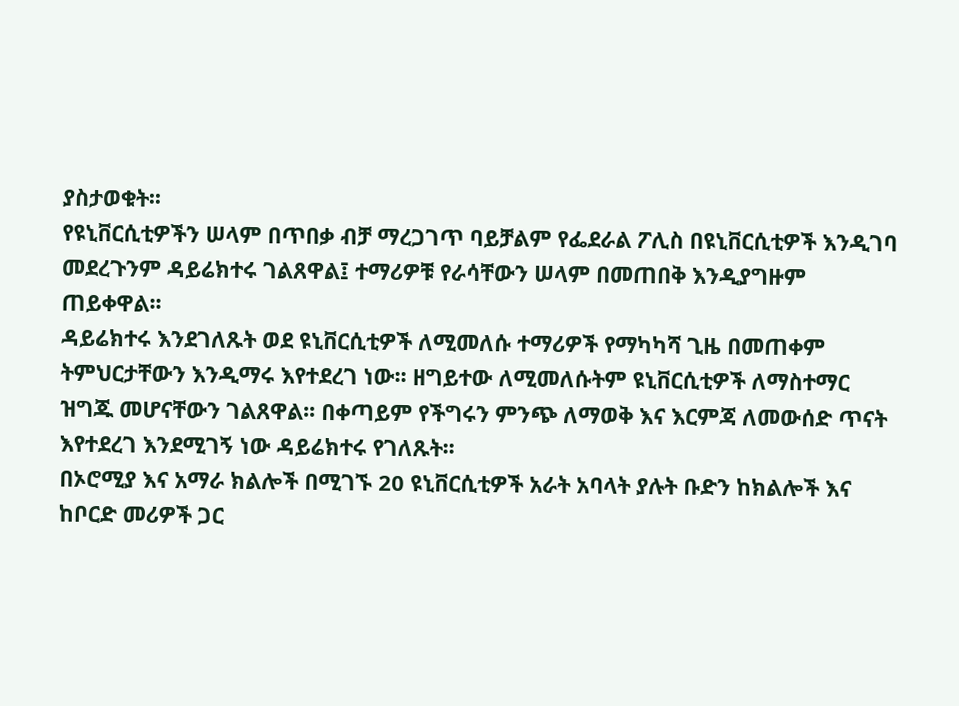ያስታወቁት፡፡
የዩኒቨርሲቲዎችን ሠላም በጥበቃ ብቻ ማረጋገጥ ባይቻልም የፌደራል ፖሊስ በዩኒቨርሲቲዎች እንዲገባ መደረጉንም ዳይሬክተሩ ገልጸዋል፤ ተማሪዎቹ የራሳቸውን ሠላም በመጠበቅ እንዲያግዙም ጠይቀዋል፡፡
ዳይሬክተሩ እንደገለጹት ወደ ዩኒቨርሲቲዎች ለሚመለሱ ተማሪዎች የማካካሻ ጊዜ በመጠቀም ትምህርታቸውን እንዲማሩ እየተደረገ ነው፡፡ ዘግይተው ለሚመለሱትም ዩኒቨርሲቲዎች ለማስተማር ዝግጁ መሆናቸውን ገልጸዋል፡፡ በቀጣይም የችግሩን ምንጭ ለማወቅ እና እርምጃ ለመውሰድ ጥናት እየተደረገ እንደሚገኝ ነው ዳይሬክተሩ የገለጹት፡፡
በኦሮሚያ እና አማራ ክልሎች በሚገኙ 20 ዩኒቨርሲቲዎች አራት አባላት ያሉት ቡድን ከክልሎች እና ከቦርድ መሪዎች ጋር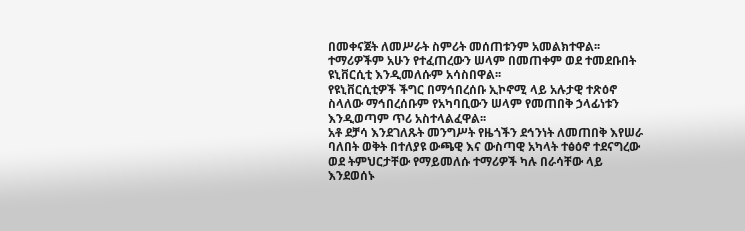በመቀናጀት ለመሥራት ስምሪት መሰጠቱንም አመልክተዋል፡፡
ተማሪዎችም አሁን የተፈጠረውን ሠላም በመጠቀም ወደ ተመደቡበት ዩኒቨርሲቲ እንዲመለሱም አሳስበዋል፡፡
የዩኒቨርሲቲዎች ችግር በማኅበረሰቡ ኢኮኖሚ ላይ አሉታዊ ተጽዕኖ ስላለው ማኅበረሰቡም የአካባቢውን ሠላም የመጠበቅ ኃላፊነቱን እንዲወጣም ጥሪ አስተላልፈዋል፡፡
አቶ ደቻሳ እንደገለጹት መንግሥት የዜጎችን ደኅንነት ለመጠበቅ እየሠራ ባለበት ወቅት በተለያዩ ውጫዊ እና ውስጣዊ አካላት ተፅዕኖ ተደናግረው ወደ ትምህርታቸው የማይመለሱ ተማሪዎች ካሉ በራሳቸው ላይ እንደወሰኑ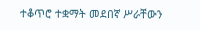ተቆጥሮ ተቋማት መደበኛ ሥራቸውን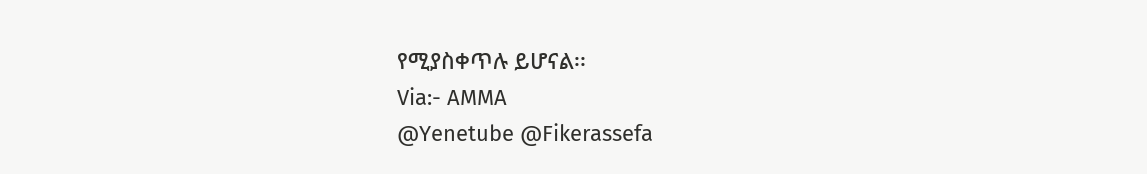የሚያስቀጥሉ ይሆናል፡፡
Via:- AMMA
@Yenetube @Fikerassefa